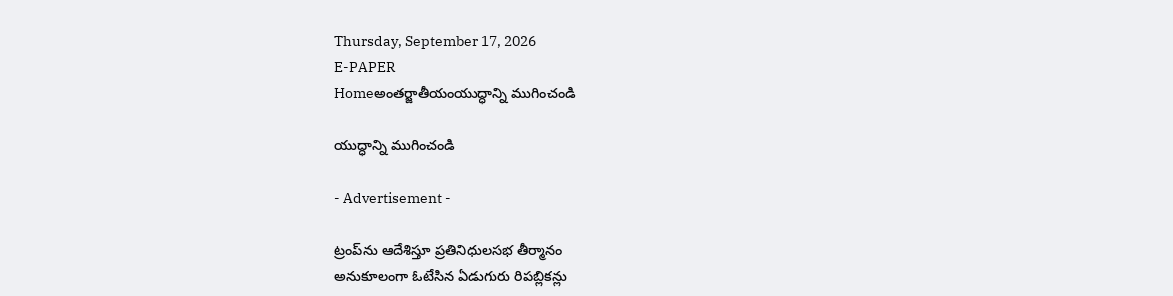Thursday, September 17, 2026
E-PAPER
Homeఅంతర్జాతీయంయుద్ధాన్ని ముగించండి

యుద్ధాన్ని ముగించండి

- Advertisement -

ట్రంప్‌ను ఆదేశిస్తూ ప్రతినిధులసభ తీర్మానం
అనుకూలంగా ఓటేసిన ఏడుగురు రిపబ్లికన్లు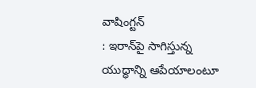వాషింగ్టన్‌
: ఇరాన్‌పై సాగిస్తున్న యుద్ధాన్ని ఆపేయాలంటూ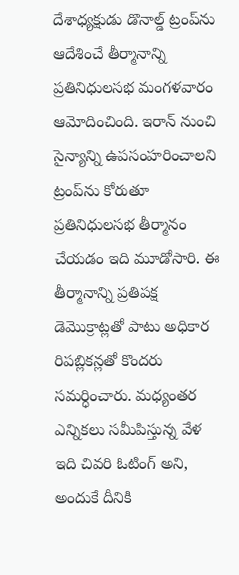దేశాధ్యక్షుడు డొనాల్డ్‌ ట్రంప్‌ను ఆదేశించే తీర్మానాన్ని ప్రతినిధులసభ మంగళవారం ఆమోదించింది. ఇరాన్‌ నుంచి సైన్యాన్ని ఉపసంహరించాలని ట్రంప్‌ను కోరుతూ ప్రతినిధులసభ తీర్మానం చేయడం ఇది మూడోసారి. ఈ తీర్మానాన్ని ప్రతిపక్ష డెమొక్రాట్లతో పాటు అధికార రిపబ్లికన్లతో కొందరు సమర్ధించారు. మధ్యంతర ఎన్నికలు సమీపిస్తున్న వేళ ఇది చివరి ఓటింగ్‌ అని, అందుకే దీనికి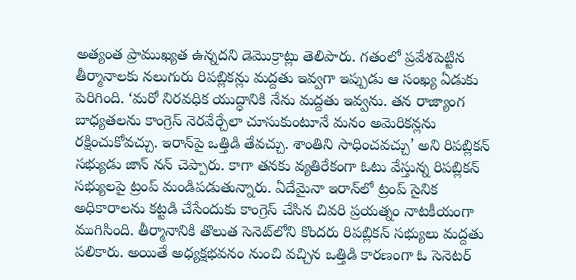అత్యంత ప్రాముఖ్యత ఉన్నదని డెమొక్రాట్లు తెలిపారు. గతంలో ప్రవేశపెట్టిన తీర్మానాలకు నలుగురు రిపబ్లికన్లు మద్దతు ఇవ్వగా ఇప్పుడు ఆ సంఖ్య ఏడుకు పెరిగింది. ‘మరో నిరవధిక యుద్ధానికి నేను మద్దతు ఇవ్వను. తన రాజ్యాంగ బాధ్యతలను కాంగ్రెస్‌ నెరవేర్చేలా చూసుకుంటూనే మనం అమెరికన్లను రక్షించుకోవచ్చు. ఇరాన్‌పై ఒత్తిడి తేవచ్చు. శాంతిని సాధించవచ్చు’ అని రిపబ్లికన్‌ సభ్యుడు జాన్‌ నన్‌ చెప్పారు. కాగా తనకు వ్యతిరేకంగా ఓటు వేస్తున్న రిపబ్లికన్‌ సభ్యులపై ట్రంప్‌ మండిపడుతున్నారు. ఏదేమైనా ఇరాన్‌లో ట్రంప్‌ సైనిక అధికారాలను కట్టడి చేసేందుకు కాంగ్రెస్‌ చేసిన చివరి ప్రయత్నం నాటకీయంగా ముగిసింది. తీర్మానానికి తొలుత సెనెట్‌లోని కొందరు రిపబ్లికన్‌ సభ్యులు మద్దతు పలికారు. అయితే అధ్యక్షభవనం నుంచి వచ్చిన ఒత్తిడి కారణంగా ఓ సెనెటర్‌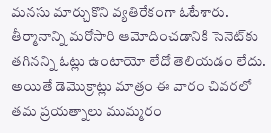మనసు మార్చుకొని వ్యతిరేకంగా ఓటేశారు. తీర్మానాన్ని మరోసారి ఆమోదించడానికి సెనెట్‌కు తగినన్ని ఓట్లు ఉంటాయో లేదో తెలియడం లేదు. అయితే డెమొక్రాట్లు మాత్రం ఈ వారం చివరలో తమ ప్రయత్నాలు ముమ్మరం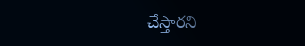చేస్తారని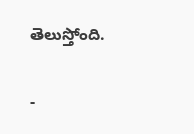తెలుస్తోంది.

-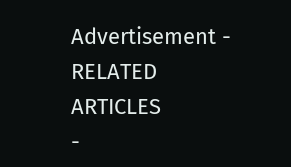Advertisement -
RELATED ARTICLES
-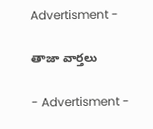Advertisment -

తాజా వార్తలు

- Advertisment -